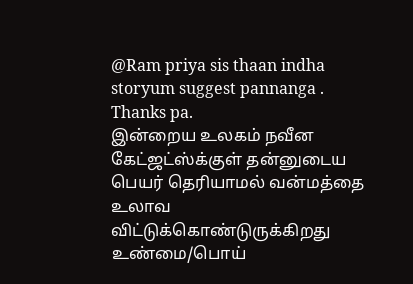@Ram priya sis thaan indha storyum suggest pannanga . Thanks pa.
இன்றைய உலகம் நவீன கேட்ஜட்ஸ்க்குள் தன்னுடைய பெயர் தெரியாமல் வன்மத்தை உலாவ விட்டுக்கொண்டுருக்கிறது உண்மை/பொய்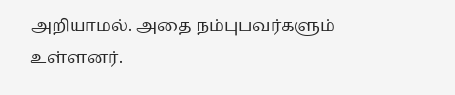அறியாமல். அதை நம்புபவர்களும் உள்ளனர்.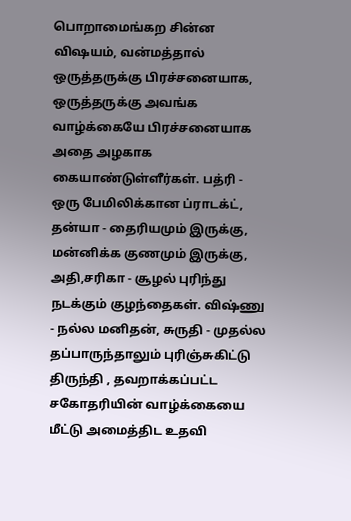பொறாமைங்கற சின்ன விஷயம், வன்மத்தால் ஒருத்தருக்கு பிரச்சனையாக, ஒருத்தருக்கு அவங்க வாழ்க்கையே பிரச்சனையாக அதை அழகாக கையாண்டுள்ளீர்கள். பத்ரி - ஒரு பேமிலிக்கான ப்ராடக்ட், தன்யா - தைரியமும் இருக்கு, மன்னிக்க குணமும் இருக்கு, அதி,சரிகா - சூழல் புரிந்து நடக்கும் குழந்தைகள். விஷ்ணு - நல்ல மனிதன், சுருதி - முதல்ல தப்பாருந்தாலும் புரிஞ்சுகிட்டு திருந்தி , தவறாக்கப்பட்ட சகோதரியின் வாழ்க்கையை மீட்டு அமைத்திட உதவி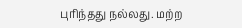புரிந்தது நல்லது. மற்ற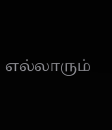எல்லாரும்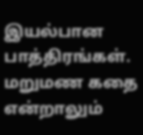இயல்பான பாத்திரங்கள். மறுமண கதை என்றாலும்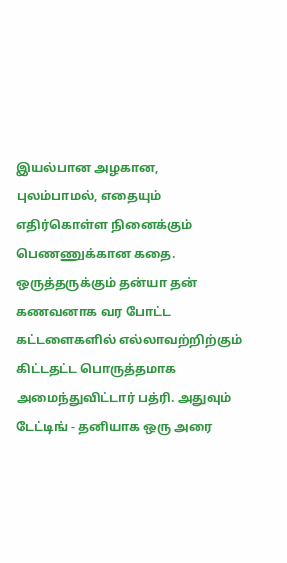இயல்பான அழகான, புலம்பாமல், எதையும் எதிர்கொள்ள நினைக்கும் பெணணுக்கான கதை. ஒருத்தருக்கும் தன்யா தன் கணவனாக வர போட்ட கட்டளைகளில் எல்லாவற்றிற்கும் கிட்டதட்ட பொருத்தமாக அமைந்துவிட்டார் பத்ரி. அதுவும் டேட்டிங் - தனியாக ஒரு அரை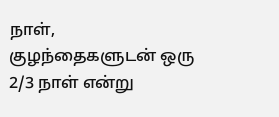நாள், குழந்தைகளுடன் ஒரு 2/3 நாள் என்று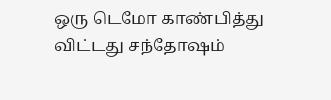ஒரு டெமோ காண்பித்து
விட்டது சந்தோஷம்